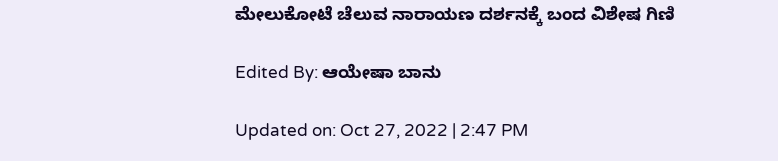ಮೇಲುಕೋಟೆ ಚೆಲುವ ನಾರಾಯಣ ದರ್ಶನಕ್ಕೆ ಬಂದ ವಿಶೇಷ ಗಿಣಿ

Edited By: ಆಯೇಷಾ ಬಾನು

Updated on: Oct 27, 2022 | 2:47 PM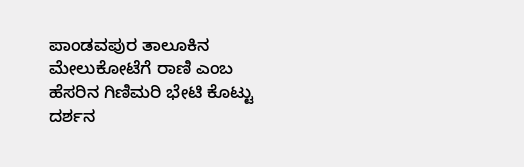ಪಾಂಡವಪುರ ತಾಲೂಕಿನ ಮೇಲುಕೋಟೆಗೆ ರಾಣಿ ಎಂಬ ಹೆಸರಿನ ಗಿಣಿಮರಿ ಭೇಟಿ ಕೊಟ್ಟು ದರ್ಶನ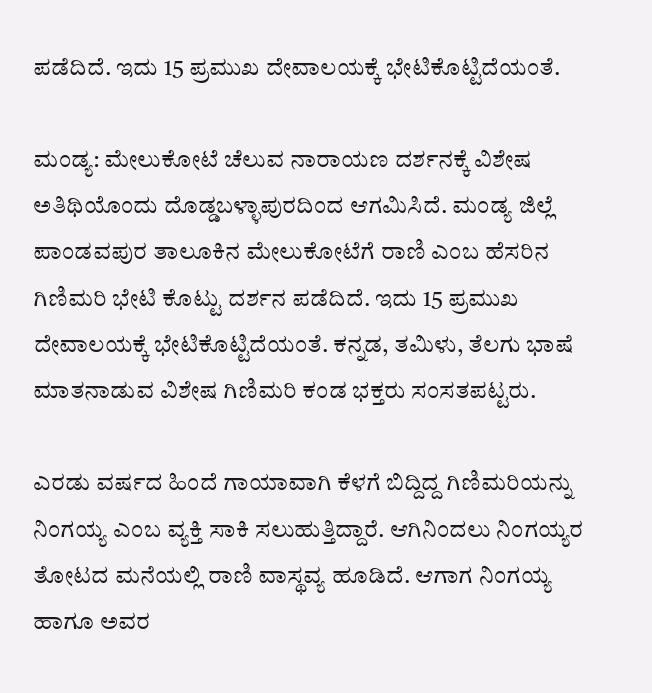ಪಡೆದಿದೆ. ಇದು 15 ಪ್ರಮುಖ ದೇವಾಲಯಕ್ಕೆ ಭೇಟಿಕೊಟ್ಟಿದೆಯಂತೆ.

ಮಂಡ್ಯ: ಮೇಲುಕೋಟೆ ಚೆಲುವ ನಾರಾಯಣ ದರ್ಶನಕ್ಕೆ ವಿಶೇಷ ಅತಿಥಿಯೊಂದು ದೊಡ್ಡಬಳ್ಳಾಪುರದಿಂದ ಆಗಮಿಸಿದೆ. ಮಂಡ್ಯ ಜಿಲ್ಲೆ ಪಾಂಡವಪುರ ತಾಲೂಕಿನ ಮೇಲುಕೋಟೆಗೆ ರಾಣಿ ಎಂಬ ಹೆಸರಿನ ಗಿಣಿಮರಿ ಭೇಟಿ ಕೊಟ್ಟು ದರ್ಶನ ಪಡೆದಿದೆ. ಇದು 15 ಪ್ರಮುಖ ದೇವಾಲಯಕ್ಕೆ ಭೇಟಿಕೊಟ್ಟಿದೆಯಂತೆ. ಕನ್ನಡ, ತಮಿಳು, ತೆಲಗು ಭಾಷೆ ಮಾತನಾಡುವ ವಿಶೇಷ ಗಿಣಿಮರಿ ಕಂಡ ಭಕ್ತರು ಸಂಸತಪಟ್ಟರು.

ಎರಡು ವರ್ಷದ ಹಿಂದೆ ಗಾಯಾವಾಗಿ ಕೆಳಗೆ ಬಿದ್ದಿದ್ದ ಗಿಣಿಮರಿಯನ್ನು ನಿಂಗಯ್ಯ ಎಂಬ ವ್ಯಕ್ತಿ ಸಾಕಿ ಸಲುಹುತ್ತಿದ್ದಾರೆ. ಆಗಿನಿಂದಲು ನಿಂಗಯ್ಯರ ತೋಟದ ಮನೆಯಲ್ಲಿ ರಾಣಿ ವಾಸ್ಥವ್ಯ ಹೂಡಿದೆ. ಆಗಾಗ ನಿಂಗಯ್ಯ ಹಾಗೂ ಅವರ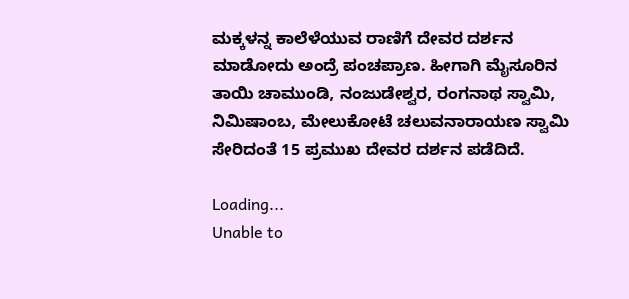ಮಕ್ಕಳನ್ನ ಕಾಲೆಳೆಯುವ ರಾಣಿಗೆ ದೇವರ ದರ್ಶನ ಮಾಡೋದು ಅಂದ್ರೆ ಪಂಚಪ್ರಾಣ. ಹೀಗಾಗಿ ಮೈಸೂರಿನ ತಾಯಿ ಚಾಮುಂಡಿ, ನಂಜುಡೇಶ್ವರ, ರಂಗನಾಥ ಸ್ವಾಮಿ, ನಿಮಿಷಾಂಬ, ಮೇಲುಕೋಟೆ ಚಲುವನಾರಾಯಣ ಸ್ವಾಮಿ ಸೇರಿದಂತೆ 15 ಪ್ರಮುಖ ದೇವರ ದರ್ಶನ ಪಡೆದಿದೆ.

Loading...
Unable to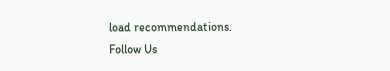load recommendations.
Follow Us